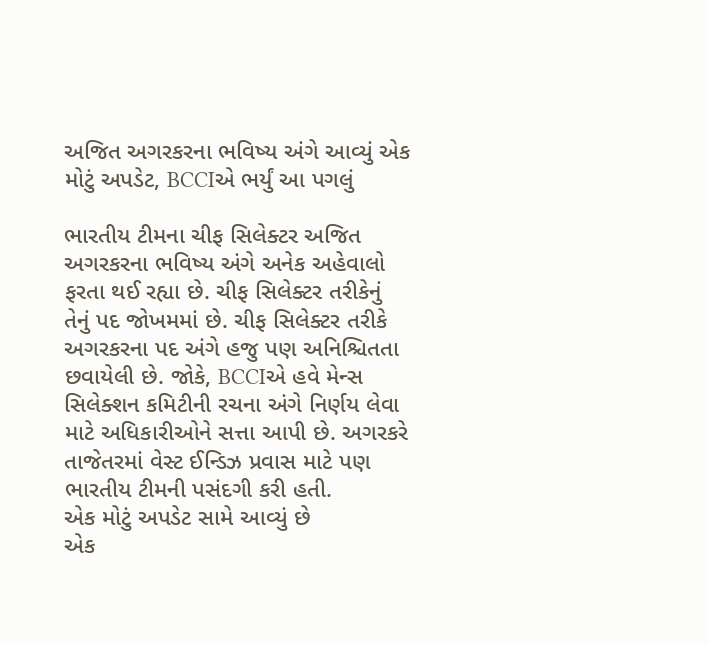અજિત અગરકરના ભવિષ્ય અંગે આવ્યું એક મોટું અપડેટ, BCCIએ ભર્યું આ પગલું

ભારતીય ટીમના ચીફ સિલેક્ટર અજિત અગરકરના ભવિષ્ય અંગે અનેક અહેવાલો ફરતા થઈ રહ્યા છે. ચીફ સિલેક્ટર તરીકેનું તેનું પદ જોખમમાં છે. ચીફ સિલેક્ટર તરીકે અગરકરના પદ અંગે હજુ પણ અનિશ્ચિતતા છવાયેલી છે. જોકે, BCCIએ હવે મેન્સ સિલેક્શન કમિટીની રચના અંગે નિર્ણય લેવા માટે અધિકારીઓને સત્તા આપી છે. અગરકરે તાજેતરમાં વેસ્ટ ઈન્ડિઝ પ્રવાસ માટે પણ ભારતીય ટીમની પસંદગી કરી હતી.
એક મોટું અપડેટ સામે આવ્યું છે
એક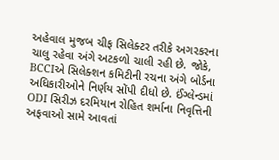અહેવાલ મુજબ ચીફ સિલેક્ટર તરીકે અગરકરના ચાલુ રહેવા અંગે અટકળો ચાલી રહી છે. જોકે, BCCIએ સિલેક્શન કમિટીની રચના અંગે બોર્ડના અધિકારીઓને નિર્ણય સોંપી દીધો છે. ઈંગ્લેન્ડમાં ODI સિરીઝ દરમિયાન રોહિત શર્માના નિવૃત્તિની અફવાઓ સામે આવતાં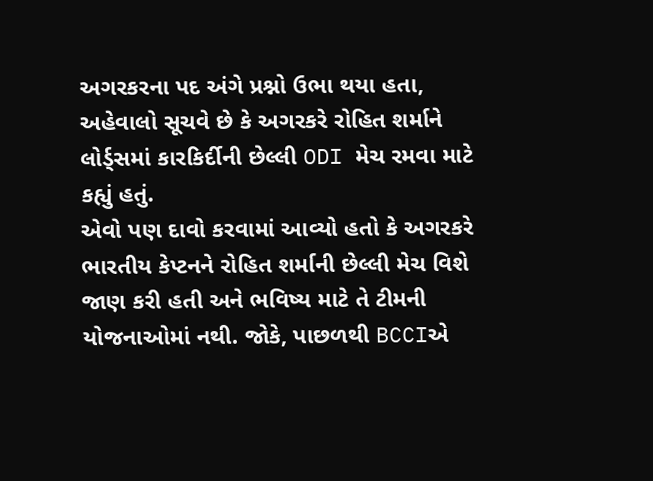અગરકરના પદ અંગે પ્રશ્નો ઉભા થયા હતા, અહેવાલો સૂચવે છે કે અગરકરે રોહિત શર્માને લોર્ડ્સમાં કારકિર્દીની છેલ્લી ODI મેચ રમવા માટે કહ્યું હતું.
એવો પણ દાવો કરવામાં આવ્યો હતો કે અગરકરે ભારતીય કેપ્ટનને રોહિત શર્માની છેલ્લી મેચ વિશે જાણ કરી હતી અને ભવિષ્ય માટે તે ટીમની યોજનાઓમાં નથી. જોકે, પાછળથી BCCIએ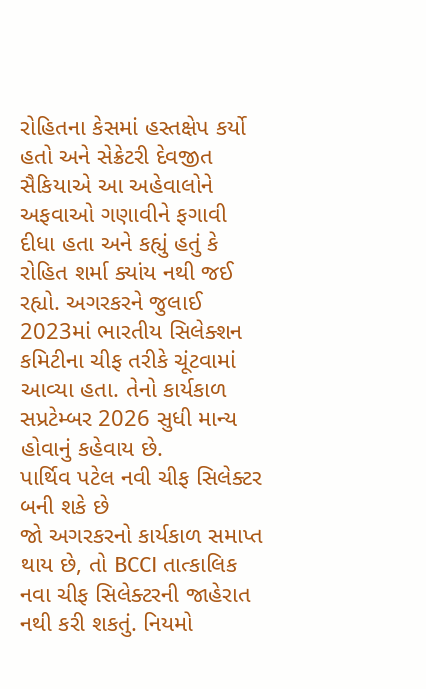રોહિતના કેસમાં હસ્તક્ષેપ કર્યો હતો અને સેક્રેટરી દેવજીત સૈકિયાએ આ અહેવાલોને અફવાઓ ગણાવીને ફગાવી દીધા હતા અને કહ્યું હતું કે રોહિત શર્મા ક્યાંય નથી જઈ રહ્યો. અગરકરને જુલાઈ 2023માં ભારતીય સિલેક્શન કમિટીના ચીફ તરીકે ચૂંટવામાં આવ્યા હતા. તેનો કાર્યકાળ સપ્રટેમ્બર 2026 સુધી માન્ય હોવાનું કહેવાય છે.
પાર્થિવ પટેલ નવી ચીફ સિલેક્ટર બની શકે છે
જો અગરકરનો કાર્યકાળ સમાપ્ત થાય છે, તો BCCI તાત્કાલિક નવા ચીફ સિલેક્ટરની જાહેરાત નથી કરી શકતું. નિયમો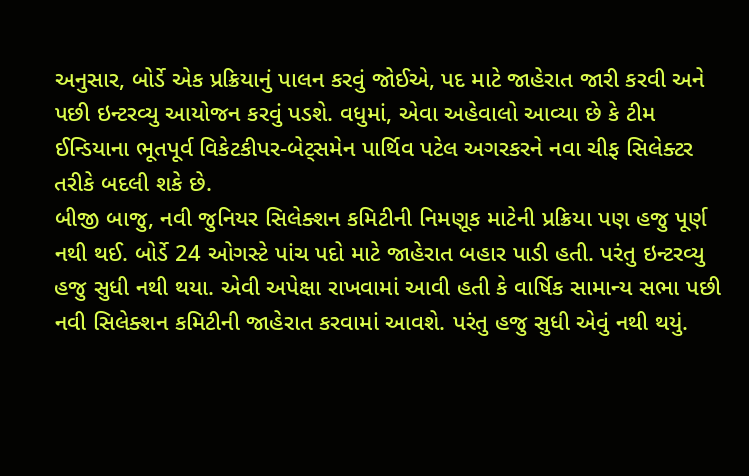અનુસાર, બોર્ડે એક પ્રક્રિયાનું પાલન કરવું જોઈએ, પદ માટે જાહેરાત જારી કરવી અને પછી ઇન્ટરવ્યુ આયોજન કરવું પડશે. વધુમાં, એવા અહેવાલો આવ્યા છે કે ટીમ ઈન્ડિયાના ભૂતપૂર્વ વિકેટકીપર-બેટ્સમેન પાર્થિવ પટેલ અગરકરને નવા ચીફ સિલેક્ટર તરીકે બદલી શકે છે.
બીજી બાજુ, નવી જુનિયર સિલેક્શન કમિટીની નિમણૂક માટેની પ્રક્રિયા પણ હજુ પૂર્ણ નથી થઈ. બોર્ડે 24 ઓગસ્ટે પાંચ પદો માટે જાહેરાત બહાર પાડી હતી. પરંતુ ઇન્ટરવ્યુ હજુ સુધી નથી થયા. એવી અપેક્ષા રાખવામાં આવી હતી કે વાર્ષિક સામાન્ય સભા પછી નવી સિલેક્શન કમિટીની જાહેરાત કરવામાં આવશે. પરંતુ હજુ સુધી એવું નથી થયું.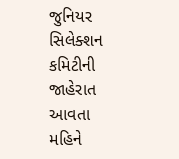જુનિયર સિલેક્શન કમિટીની જાહેરાત આવતા મહિને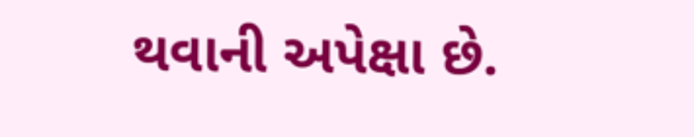થવાની અપેક્ષા છે.